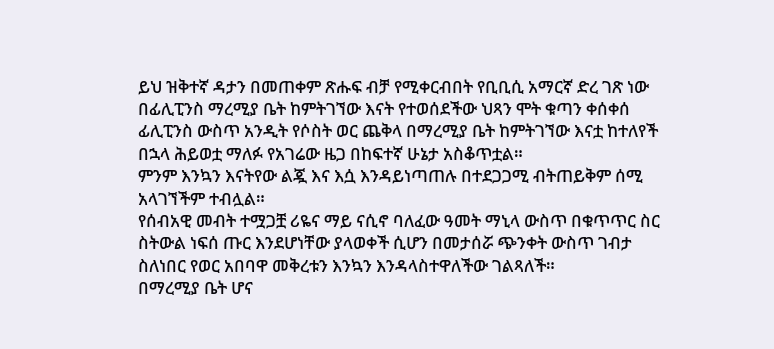ይህ ዝቅተኛ ዳታን በመጠቀም ጽሑፍ ብቻ የሚቀርብበት የቢቢሲ አማርኛ ድረ ገጽ ነው
በፊሊፒንስ ማረሚያ ቤት ከምትገኘው እናት የተወሰደችው ህጻን ሞት ቁጣን ቀሰቀሰ
ፊሊፒንስ ውስጥ አንዲት የሶስት ወር ጨቅላ በማረሚያ ቤት ከምትገኘው እናቷ ከተለየች በኋላ ሕይወቷ ማለፉ የአገሬው ዜጋ በከፍተኛ ሁኔታ አስቆጥቷል።
ምንም እንኳን እናትየው ልጇ እና እሷ እንዳይነጣጠሉ በተደጋጋሚ ብትጠይቅም ሰሚ አላገኘችም ተብሏል።
የሰብአዊ መብት ተሟጋቿ ሪዬና ማይ ናሲኖ ባለፈው ዓመት ማኒላ ውስጥ በቁጥጥር ስር ስትውል ነፍሰ ጡር እንደሆነቸው ያላወቀች ሲሆን በመታሰሯ ጭንቀት ውስጥ ገብታ ስለነበር የወር አበባዋ መቅረቱን እንኳን እንዳላስተዋለችው ገልጻለች።
በማረሚያ ቤት ሆና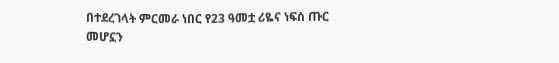በተደረገላት ምርመራ ነበር የ23 ዓመቷ ሪዬና ነፍሰ ጡር መሆኗን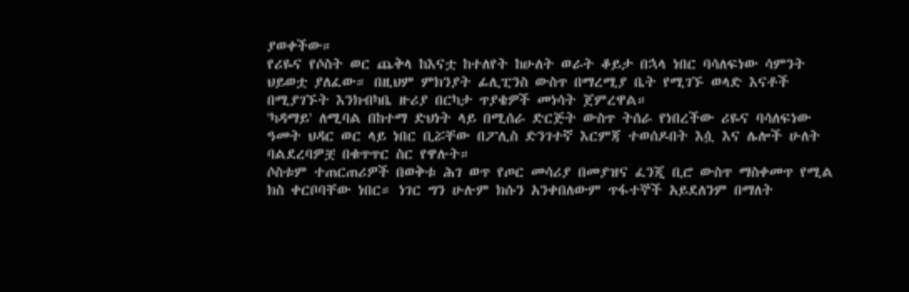ያወቀችው።
የሪዬና የሶስት ወር ጨቅላ ከእናቷ ከተለየት ከሁለት ወራት ቆይታ በኋላ ነበር ባሳለፍነው ሳምንት ህይወቷ ያለፈው። በዚህም ምክንያት ፊሊፒንስ ውስጥ በማረሚያ ቤት የሚገኙ ወላድ እናቶች በሚያገኙት እንክብካቤ ዙሪያ በርካታ ጥያቄዎች መነሳት ጀምረዋል።
'ካዳማይ' ለሚባል በከተማ ድህነት ላይ በሚሰራ ድርጅት ውስጥ ትሰራ የነበረችው ሪዬና ባሳለፍነው ዓመት ህዳር ወር ላይ ነበር ቢሯቸው በፖሊስ ድንገተኛ እርምጃ ተወሰዶበት እሷ እና ሌሎች ሁለት ባልደረባዎቿ በቁጥጥር ስር የዋሉት።
ሶስቱም ተጠርጠሪዎች በወቅቱ ሕገ ወጥ የጦር መሳሪያ በመያዝና ፈንጂ ቢሮ ውስጥ ማስቀመጥ የሚል ክስ ቀርቦባቸው ነበር። ነገር ግን ሁሉም ክሱን አንቀበለውም ጥፋተኞች አይደለንም በማለት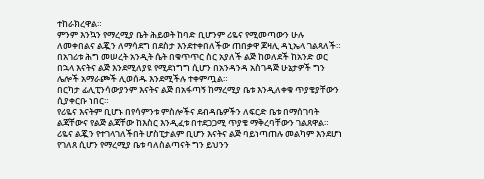ተከራክረዋል።
ምንም እንኳን የማረሚያ ቤት ሕይወት ከባድ ቢሆንም ሪዬና የሚመጣውን ሁሉ ለመቀበልና ልጇን ለማሳደግ በደስታ እንደተቀበለችው ጠበቃዋ ጆዛሊ ዳኒኤላ ገልጻለች።
በአገሪቱ ሕግ መሠረት አንዲት ሴት በቁጥጥር ስር አያለች ልጅ ከወለደች ከአንድ ወር በኋላ እናትና ልጅ እንደሚለያዩ የሚደነግግ ሲሆን በአንዳንዳ አስገዳጅ ሁኔታዎች ግን ሌሎች አማራጮች ሊወሰዱ እንደሚችሉ ተቀምጧል።
በርካታ ፊሊፒንሳውያንም እናትና ልጅ በአፋጣኝ ከማረሚያ ቤቱ እንዲለቀቁ ጥያቄያቸውን ሲያቀርቡ ነበር።
የሪዬና እናትም ቢሆኑ በየሳምንቱ ምስሎችና ደብዳቤዎችን ለፍርድ ቤቱ በማሰገባት ልጃቸውና የልጅ ልጃቸው ከእስር እንዲፈቱ በተደጋጋሚ ጥያቄ ማቅረባቸውን ገልጸዋል።
ሪዬና ልጇን የተገላገለችበት ሆስፒታልም ቢሆን እናትና ልጅ ባይነጣጠሉ መልካም እንደሆነ የገለጸ ሲሆን የማረሚያ ቤቱ ባለስልጣናት ግን ይህንን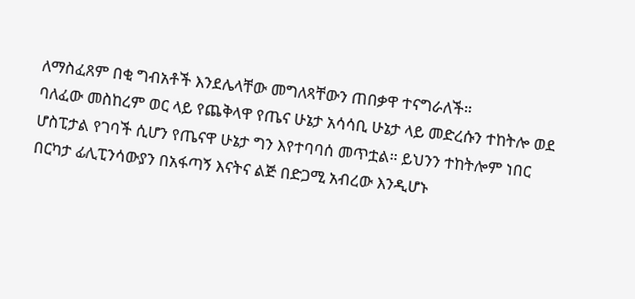ለማስፈጸም በቂ ግብአቶች እንደሌላቸው መግለጻቸውን ጠበቃዋ ተናግራለች።
ባለፈው መስከረም ወር ላይ የጨቅላዋ የጤና ሁኔታ አሳሳቢ ሁኔታ ላይ መድረሱን ተከትሎ ወደ ሆስፒታል የገባች ሲሆን የጤናዋ ሁኔታ ግን እየተባባሰ መጥቷል። ይህንን ተከትሎም ነበር በርካታ ፊሊፒንሳውያን በአፋጣኝ እናትና ልጅ በድጋሚ አብረው እንዲሆኑ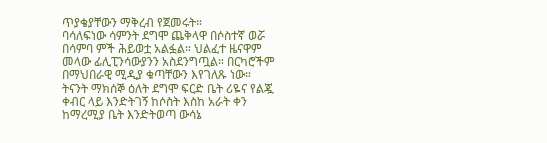ጥያቄያቸውን ማቅረብ የጀመሩት።
ባሳለፍነው ሳምንት ደግሞ ጨቅላዋ በሶስተኛ ወሯ በሳምባ ምች ሕይወቷ አልፏል። ህልፈተ ዜናዋም መላው ፊሊፒንሳውያንን አስደንግጧል። በርካሮችም በማህበራዊ ሚዲያ ቁጣቸውን እየገለጹ ነው።
ትናንት ማክሰኞ ዕለት ደግሞ ፍርድ ቤት ሪዬና የልጇ ቀብር ላይ እንድትገኝ ከሶስት እስከ አራት ቀን ከማረሚያ ቤት እንድትወጣ ውሳኔ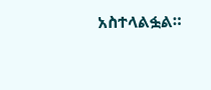አስተላልፏል።